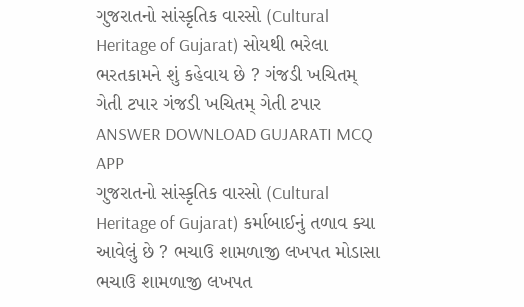ગુજરાતનો સાંસ્કૃતિક વારસો (Cultural Heritage of Gujarat) સોયથી ભરેલા ભરતકામને શું કહેવાય છે ? ગંજડી ખચિતમ્ ગેતી ટપાર ગંજડી ખચિતમ્ ગેતી ટપાર ANSWER DOWNLOAD GUJARATI MCQ APP
ગુજરાતનો સાંસ્કૃતિક વારસો (Cultural Heritage of Gujarat) કર્માબાઈનું તળાવ ક્યા આવેલું છે ? ભચાઉ શામળાજી લખપત મોડાસા ભચાઉ શામળાજી લખપત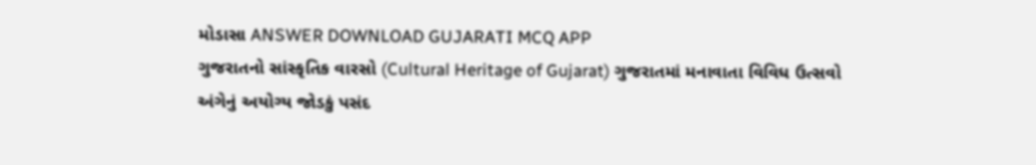મોડાસા ANSWER DOWNLOAD GUJARATI MCQ APP
ગુજરાતનો સાંસ્કૃતિક વારસો (Cultural Heritage of Gujarat) ગુજરાતમાં મનાવાતા વિવિધ ઉત્સવો અંગેનું અયોગ્ય જોડકું પસંદ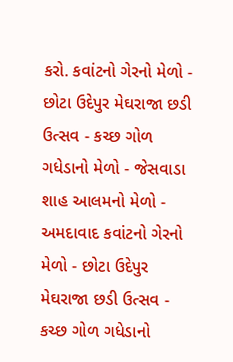કરો. કવાંટનો ગેરનો મેળો - છોટા ઉદેપુર મેઘરાજા છડી ઉત્સવ - કચ્છ ગોળ ગધેડાનો મેળો - જેસવાડા શાહ આલમનો મેળો - અમદાવાદ કવાંટનો ગેરનો મેળો - છોટા ઉદેપુર મેઘરાજા છડી ઉત્સવ - કચ્છ ગોળ ગધેડાનો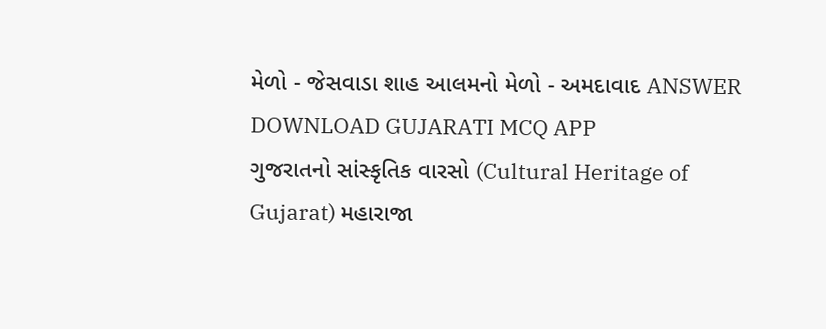મેળો - જેસવાડા શાહ આલમનો મેળો - અમદાવાદ ANSWER DOWNLOAD GUJARATI MCQ APP
ગુજરાતનો સાંસ્કૃતિક વારસો (Cultural Heritage of Gujarat) મહારાજા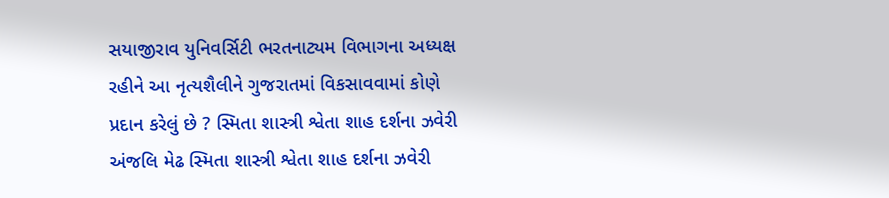સયાજીરાવ યુનિવર્સિટી ભરતનાટ્યમ વિભાગના અધ્યક્ષ રહીને આ નૃત્યશૈલીને ગુજરાતમાં વિકસાવવામાં કોણે પ્રદાન કરેલું છે ? સ્મિતા શાસ્ત્રી શ્વેતા શાહ દર્શના ઝવેરી અંજલિ મેઢ સ્મિતા શાસ્ત્રી શ્વેતા શાહ દર્શના ઝવેરી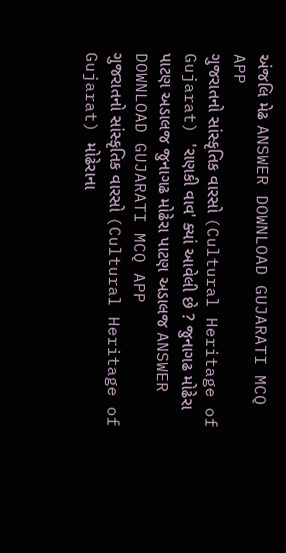અંજલિ મેઢ ANSWER DOWNLOAD GUJARATI MCQ APP
ગુજરાતનો સાંસ્કૃતિક વારસો (Cultural Heritage of Gujarat) 'રાણકી વાવ' ક્યાં આવેલી છે ? જુનાગઢ મોઢેરા પાટણ અડાલજ જુનાગઢ મોઢેરા પાટણ અડાલજ ANSWER DOWNLOAD GUJARATI MCQ APP
ગુજરાતનો સાંસ્કૃતિક વારસો (Cultural Heritage of Gujarat) મોઢેરાના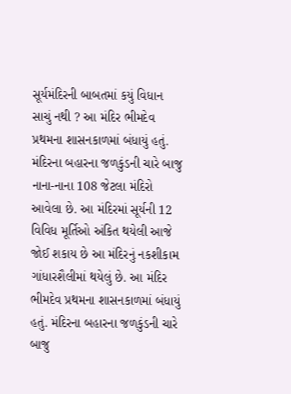સૂર્યમંદિરની બાબતમાં કયું વિધાન સાચું નથી ? આ મંદિર ભીમદેવ પ્રથમના શાસનકાળમાં બંધાયું હતું. મંદિરના બહારના જળકુંડની ચારે બાજુ નાના-નાના 108 જેટલા મંદિરો આવેલા છે. આ મંદિરમાં સૂર્યની 12 વિવિધ મૂર્તિઓ અંકિત થયેલી આજે જોઈ શકાય છે આ મંદિરનું નકશીકામ ગાંધારશૈલીમાં થયેલું છે. આ મંદિર ભીમદેવ પ્રથમના શાસનકાળમાં બંધાયું હતું. મંદિરના બહારના જળકુંડની ચારે બાજુ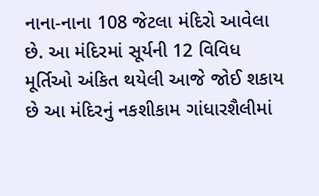નાના-નાના 108 જેટલા મંદિરો આવેલા છે. આ મંદિરમાં સૂર્યની 12 વિવિધ મૂર્તિઓ અંકિત થયેલી આજે જોઈ શકાય છે આ મંદિરનું નકશીકામ ગાંધારશૈલીમાં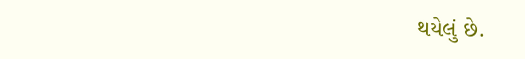થયેલું છે.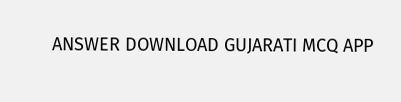ANSWER DOWNLOAD GUJARATI MCQ APP